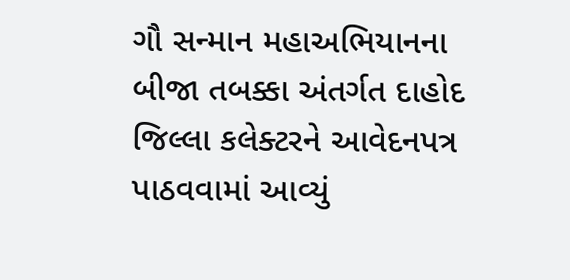ગૌ સન્માન મહાઅભિયાનના બીજા તબક્કા અંતર્ગત દાહોદ જિલ્લા કલેક્ટરને આવેદનપત્ર પાઠવવામાં આવ્યું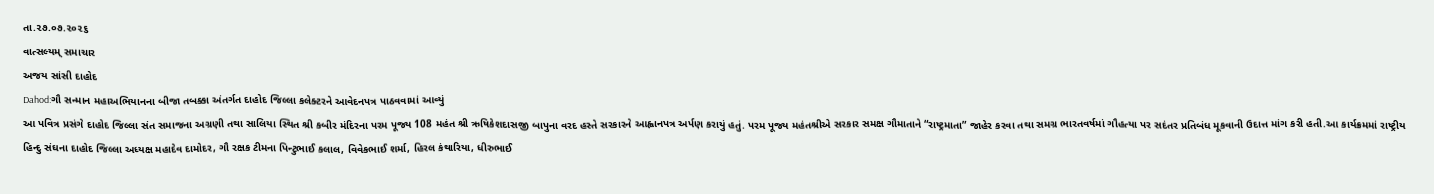તા.૨૭.૦૭.૨૦૨૬
વાત્સલ્યમ્ સમાચાર
અજય સાંસી દાહોદ
Dahod:ગૌ સન્માન મહાઅભિયાનના બીજા તબક્કા અંતર્ગત દાહોદ જિલ્લા કલેક્ટરને આવેદનપત્ર પાઠવવામાં આવ્યું
આ પવિત્ર પ્રસંગે દાહોદ જિલ્લા સંત સમાજના અગ્રણી તથા સાલિયા સ્થિત શ્રી કબીર મંદિરના પરમ પૂજ્ય 108 મહંત શ્રી ઋષિકેશદાસજી બાપુના વરદ હસ્તે સરકારને આહ્વાનપત્ર અર્પણ કરાયું હતું. પરમ પૂજ્ય મહંતશ્રીએ સરકાર સમક્ષ ગૌમાતાને “રાષ્ટ્રમાતા” જાહેર કરવા તથા સમગ્ર ભારતવર્ષમાં ગૌહત્યા પર સદંતર પ્રતિબંધ મૂકવાની ઉદાત્ત માંગ કરી હતી.આ કાર્યક્રમમાં રાષ્ટ્રીય હિન્દુ સંઘના દાહોદ જિલ્લા અધ્યક્ષ મહાદેવ દામોદર, ગૌ રક્ષક ટીમના પિન્ટુભાઈ કલાલ, વિવેકભાઈ શર્મા, હિરલ કંથારિયા, ધીરુભાઈ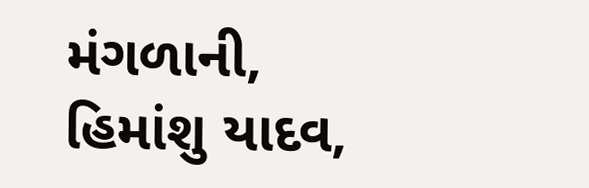મંગળાની, હિમાંશુ યાદવ,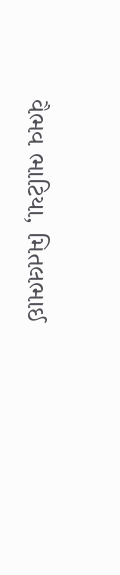વૈભવ ભાટિયા, મિતલભાઈ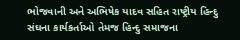ભોજવાની અને અભિષેક યાદવ સહિત રાષ્ટ્રીય હિન્દુ સંઘના કાર્યકર્તાઓ તેમજ હિન્દુ સમાજના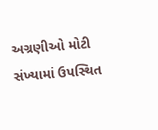અગ્રણીઓ મોટી સંખ્યામાં ઉપસ્થિત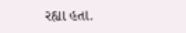રહ્યા હતા.